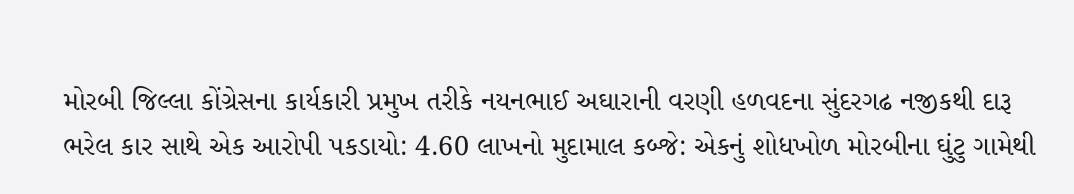મોરબી જિલ્લા કોંગ્રેસના કાર્યકારી પ્રમુખ તરીકે નયનભાઈ અઘારાની વરણી હળવદના સુંદરગઢ નજીકથી દારૂ ભરેલ કાર સાથે એક આરોપી પકડાયો: 4.60 લાખનો મુદામાલ કબ્જે: એકનું શોધખોળ મોરબીના ઘુંટુ ગામેથી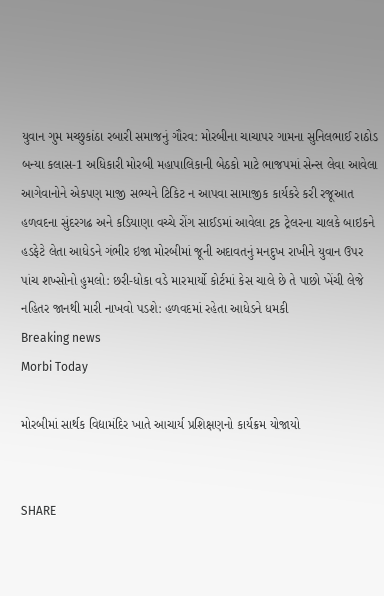યુવાન ગુમ મચ્છુકાંઠા રબારી સમાજનું ગૌરવ: મોરબીના ચાચાપર ગામના સુનિલભાઈ રાઠોડ બન્યા કલાસ-1 અધિકારી મોરબી મહાપાલિકાની બેઠકો માટે ભાજપમાં સેન્સ લેવા આવેલા આગેવાનોને એકપણ માજી સભ્યને ટિકિટ ન આપવા સામાજીક કાર્યકરે કરી રજૂઆત હળવદના સુંદરગઢ અને કડિયાણા વચ્ચે રોંગ સાઈડમાં આવેલા ટ્રક ટ્રેલરના ચાલકે બાઇકને હડફેટે લેતા આધેડને ગંભીર ઇજા મોરબીમાં જૂની અદાવતનું મનદુખ રાખીને યુવાન ઉપર પાંચ શખ્સોનો હુમલો: છરી-ધોકા વડે મારમાર્યો કોર્ટમાં કેસ ચાલે છે તે પાછો ખેંચી લેજે નહિતર જાનથી મારી નાખવો પડશે: હળવદમાં રહેતા આધેડને ધમકી
Breaking news
Morbi Today

મોરબીમાં સાર્થક વિદ્યામંદિર ખાતે આચાર્ય પ્રશિક્ષણનો કાર્યક્રમ યોજાયો


SHARE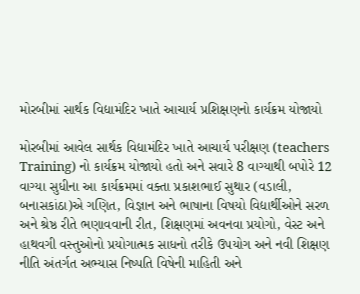મોરબીમાં સાર્થક વિદ્યામંદિર ખાતે આચાર્ય પ્રશિક્ષણનો કાર્યક્રમ યોજાયો

મોરબીમાં આવેલ સાર્થક વિદ્યામંદિર ખાતે આચાર્ય પરીક્ષણ (teachers Training) નો કાર્યક્રમ યોજાયો હતો અને સવારે 8 વાગ્યાથી બપોરે 12 વાગ્યા સુધીના આ કાર્યક્રમમાં વક્તા પ્રકાશભાઈ સુથાર (વડાલી, બનાસકાંઠા)એ ગણિત, વિજ્ઞાન અને ભાષાના વિષયો વિદ્યાર્થીઓને સરળ અને શ્રેષ્ઠ રીતે ભણાવવાની રીત, શિક્ષણમાં અવનવા પ્રયોગો, વેસ્ટ અને હાથવગી વસ્તુઓનો પ્રયોગાત્મક સાધનો તરીકે ઉપયોગ અને નવી શિક્ષણ નીતિ અંતર્ગત અભ્યાસ નિષ્પતિ વિષેની માહિતી અને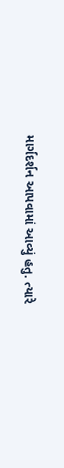માર્ગદર્શન આપવામાં આવ્યું હતુ. ત્યારે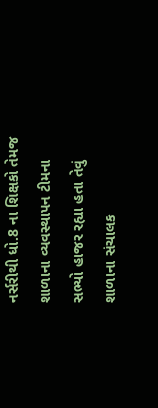નર્સરીથી ધો.8 ના શિક્ષકો તેમજ શાળાના વ્યવસ્થાપન ટીમના સભ્યો હાજર રહ્યા હતા તેવું શાળાના સંચાલક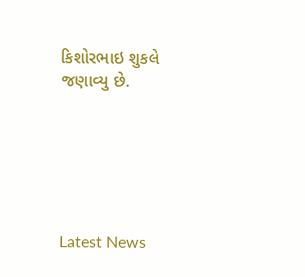કિશોરભાઇ શુકલે જણાવ્યુ છે.






Latest News